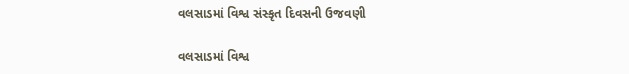વલસાડમાં વિશ્વ સંસ્કૃત દિવસની ઉજવણી

વલસાડમાં વિશ્વ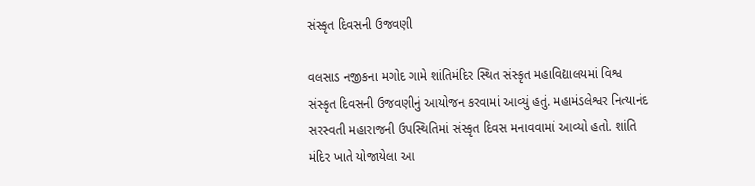સંસ્કૃત દિવસની ઉજવણી

વલસાડ નજીકના મગોદ ગામે શાંતિમંદિર સ્થિત સંસ્કૃત મહાવિદ્યાલયમાં વિશ્વ સંસ્કૃત દિવસની ઉજવણીનું આયોજન કરવામાં આવ્યું હતું. મહામંડલેશ્વર નિત્યાનંદ સરસ્વતી મહારાજની ઉપસ્થિતિમાં સંસ્કૃત દિવસ મનાવવામાં આવ્યો હતો. શાંતિ મંદિર ખાતે યોજાયેલા આ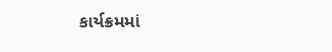કાર્યક્રમમાં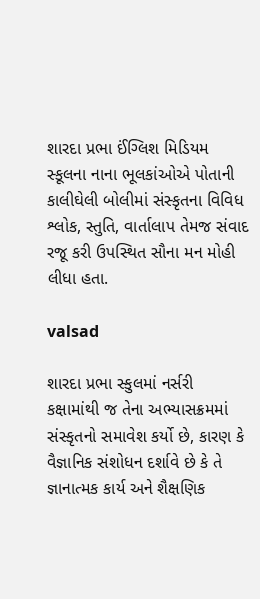શારદા પ્રભા ઈંગ્લિશ મિડિયમ સ્કૂલના નાના ભૂલકાંઓએ પોતાની કાલીઘેલી બોલીમાં સંસ્કૃતના વિવિધ શ્લોક, સ્તુતિ, વાર્તાલાપ તેમજ સંવાદ રજૂ કરી ઉપસ્થિત સૌના મન મોહી લીધા હતા.

valsad

શારદા પ્રભા સ્કુલમાં નર્સરી કક્ષામાંથી જ તેના અભ્યાસક્રમમાં સંસ્કૃતનો સમાવેશ કર્યો છે, કારણ કે વૈજ્ઞાનિક સંશોધન દર્શાવે છે કે તે જ્ઞાનાત્મક કાર્ય અને શૈક્ષણિક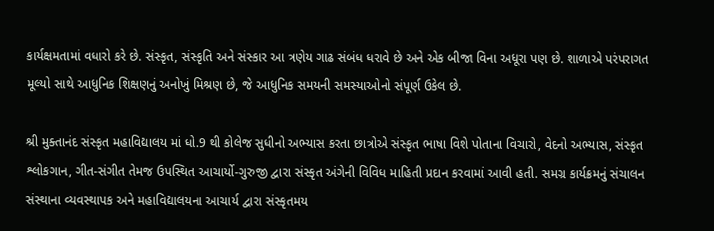કાર્યક્ષમતામાં વધારો કરે છે. સંસ્કૃત, સંસ્કૃતિ અને સંસ્કાર આ ત્રણેય ગાઢ સંબંધ ધરાવે છે અને એક બીજા વિના અધૂરા પણ છે. શાળાએ પરંપરાગત મૂલ્યો સાથે આધુનિક શિક્ષણનું અનોખું મિશ્રણ છે, જે આધુનિક સમયની સમસ્યાઓનો સંપૂર્ણ ઉકેલ છે.

શ્રી મુક્તાનંદ સંસ્કૃત મહાવિદ્યાલય માં ધો.9 થી કોલેજ સુધીનો અભ્યાસ કરતા છાત્રોએ સંસ્કૃત ભાષા વિશે પોતાના વિચારો, વેદનો અભ્યાસ, સંસ્કૃત શ્લોકગાન, ગીત-સંગીત તેમજ ઉપસ્થિત આચાર્યો-ગુરુજી દ્વારા સંસ્કૃત અંગેની વિવિધ માહિતી પ્રદાન કરવામાં આવી હતી. સમગ્ર કાર્યક્રમનું સંચાલન સંસ્થાના વ્યવસ્થાપક અને મહાવિદ્યાલયના આચાર્ય દ્વારા સંસ્કૃતમય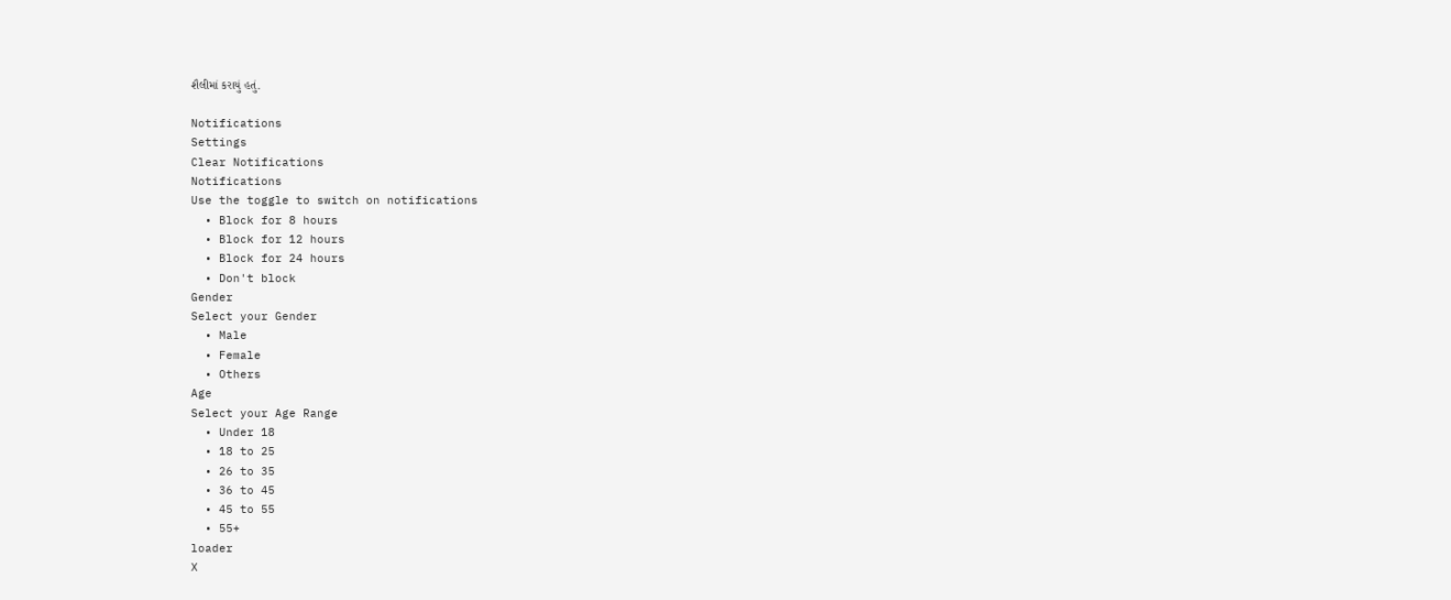શૈલીમાં કરાયું હતું.

Notifications
Settings
Clear Notifications
Notifications
Use the toggle to switch on notifications
  • Block for 8 hours
  • Block for 12 hours
  • Block for 24 hours
  • Don't block
Gender
Select your Gender
  • Male
  • Female
  • Others
Age
Select your Age Range
  • Under 18
  • 18 to 25
  • 26 to 35
  • 36 to 45
  • 45 to 55
  • 55+
loader
X